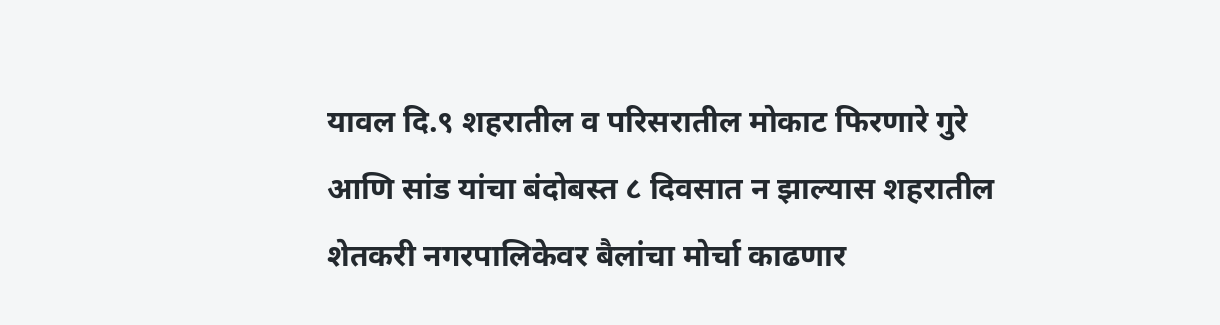यावल दि.९ शहरातील व परिसरातील मोकाट फिरणारे गुरे आणि सांड यांचा बंदोबस्त ८ दिवसात न झाल्यास शहरातील शेतकरी नगरपालिकेवर बैलांचा मोर्चा काढणार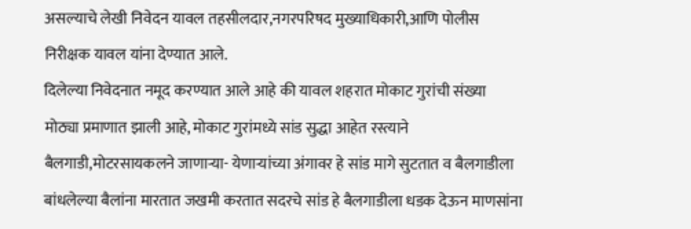असल्याचे लेखी निवेदन यावल तहसीलदार,नगरपरिषद मुख्याधिकारी,आणि पोलीस निरीक्षक यावल यांना देण्यात आले.
दिलेल्या निवेदनात नमूद करण्यात आले आहे की यावल शहरात मोकाट गुरांची संख्या मोठ्या प्रमाणात झाली आहे, मोकाट गुरांमध्ये सांड सुद्धा आहेत रस्त्याने बैलगाडी,मोटरसायकलने जाणाऱ्या- येणाऱ्यांच्या अंगावर हे सांड मागे सुटतात व बैलगाडीला बांधलेल्या बैलांना मारतात जखमी करतात सदरचे सांड हे बैलगाडीला धडक देऊन माणसांना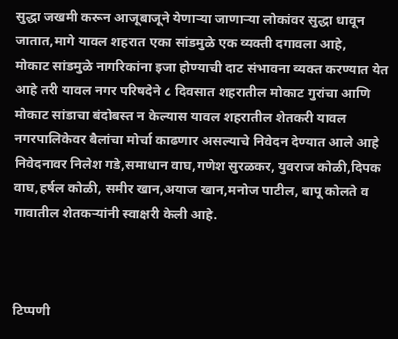सुद्धा जखमी करून आजूबाजूने येणाऱ्या जाणाऱ्या लोकांवर सुद्धा धावून जातात,मागे यावल शहरात एका सांडमुळे एक व्यक्ती दगावला आहे,
मोकाट सांडमुळे नागरिकांना इजा होण्याची दाट संभावना व्यक्त करण्यात येत आहे तरी यावल नगर परिषदेने ८ दिवसात शहरातील मोकाट गुरांचा आणि मोकाट सांडाचा बंदोबस्त न केल्यास यावल शहरातील शेतकरी यावल नगरपालिकेवर बैलांचा मोर्चा काढणार असल्याचे निवेदन देण्यात आले आहे निवेदनावर निलेश गडे,समाधान वाघ,गणेश सुरळकर, युवराज कोळी,दिपक वाघ,हर्षल कोळी, समीर खान,अयाज खान,मनोज पाटील, बापू कोलते व गावातील शेतकऱ्यांनी स्वाक्षरी केली आहे.



टिप्पणी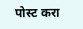पोस्ट करा